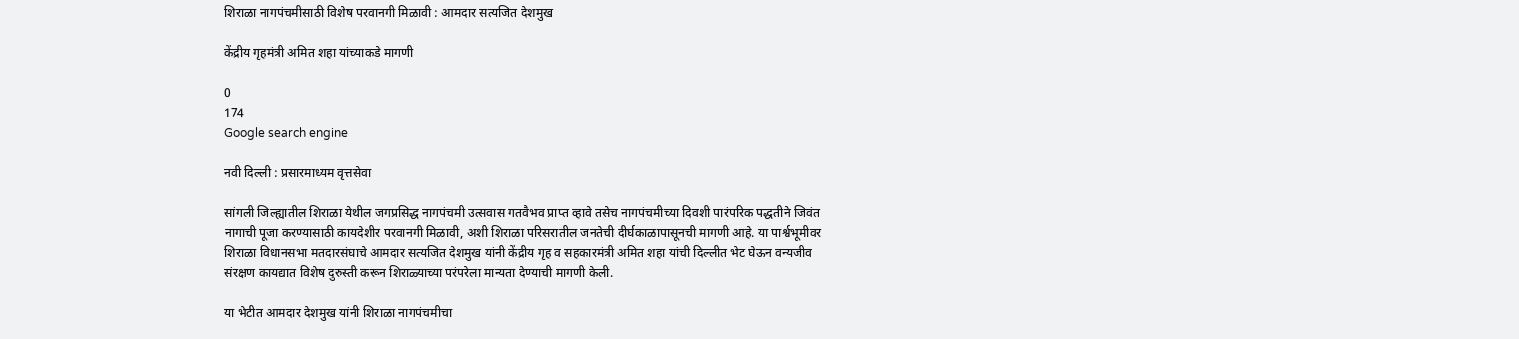शिराळा नागपंचमीसाठी विशेष परवानगी मिळावी : आमदार सत्यजित देशमुख

केंद्रीय गृहमंत्री अमित शहा यांच्याकडे मागणी

0
174
Google search engine

नवी दिल्ली : प्रसारमाध्यम वृत्तसेवा

सांगली जिल्ह्यातील शिराळा येथील जगप्रसिद्ध नागपंचमी उत्सवास गतवैभव प्राप्त व्हावे तसेच नागपंचमीच्या दिवशी पारंपरिक पद्धतीने जिवंत नागाची पूजा करण्यासाठी कायदेशीर परवानगी मिळावी, अशी शिराळा परिसरातील जनतेची दीर्घकाळापासूनची मागणी आहे. या पार्श्वभूमीवर शिराळा विधानसभा मतदारसंघाचे आमदार सत्यजित देशमुख यांनी केंद्रीय गृह व सहकारमंत्री अमित शहा यांची दिल्लीत भेट घेऊन वन्यजीव संरक्षण कायद्यात विशेष दुरुस्ती करून शिराळ्याच्या परंपरेला मान्यता देण्याची मागणी केली.

या भेटीत आमदार देशमुख यांनी शिराळा नागपंचमीचा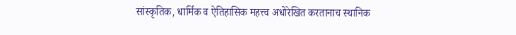सांस्कृतिक, धार्मिक व ऐतिहासिक महत्त्व अधोरेखित करतानाच स्थानिक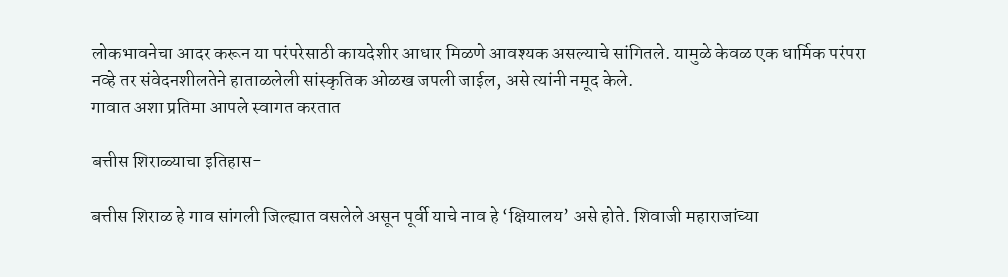लोकभावनेचा आदर करून या परंपरेसाठी कायदेशीर आधार मिळणे आवश्यक असल्याचे सांगितले. यामुळे केवळ एक धार्मिक परंपरा नव्हे तर संवेदनशीलतेने हाताळलेली सांस्कृतिक ओळख जपली जाईल, असे त्यांनी नमूद केले.
गावात अशा प्रतिमा आपले स्वागत करतात

बत्तीस शिराळ्याचा इतिहास-

बत्तीस शिराळ हे गाव सांगली जिल्ह्यात वसलेले असून पूर्वी याचे नाव हे ‘क्षियालय’ असे होते. शिवाजी महाराजांच्या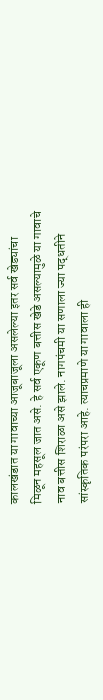कालखंडात या गावाच्या आजूबाजूला असलेल्या इतर सर्व खेड्यांचा मिळून महसूल जात असे. हे सर्व एकूण बत्तीस खेडे असल्यामुळे या गावाचे नाव बत्तीस शिराळा असे झाले. नागपंचमी या सणाला ज्या पद्धतीने सांस्कृतिक परंपरा आहे. त्याचप्रमाणे या गावाला ही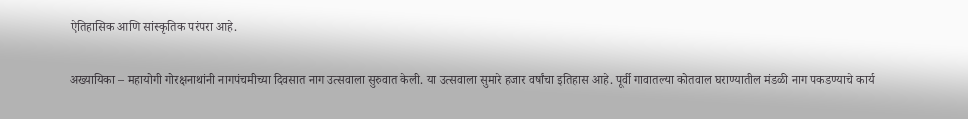ऐतिहासिक आणि सांस्कृतिक परंपरा आहे.

अख्यायिका – महायोगी गोरक्षनाथांनी नागपंचमीच्या दिवसात नाग उत्सवाला सुरुवात केली. या उत्सवाला सुमारे हजार वर्षांचा इतिहास आहे. पूर्वी गावातल्या कोतवाल घराण्यातील मंडळी नाग पकडण्याचे कार्य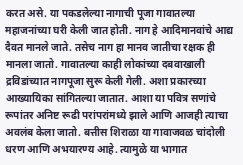करत असे. या पकडलेल्या नागाची पूजा गावातल्या महाजनांच्या घरी केली जात होती. नाग हे आदिमानवांचे आद्य दैवत मानले जाते. तसेच नाग हा मानव जातीचा रक्षक ही मानला जातो. गावातल्या काही लोकांच्या दबवाखाली द्रविडांच्यात नागपूजा सुरू केली गेली. अशा प्रकारच्या आख्यायिका सांगितल्या जातात. आशा या पवित्र सणांचे रूपांतर अनिष्ट रूढी परांपरांमध्ये झाले आणि आजही त्याचा अवलंब केला जातो. बत्तीस शिराळा या गावाजवळ चांदोली धरण आणि अभयारण्य आहे. त्यामुळे या भागात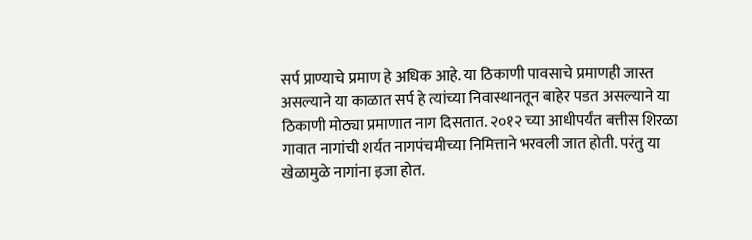सर्प प्राण्याचे प्रमाण हे अधिक आहे. या ठिकाणी पावसाचे प्रमाणही जास्त असल्याने या काळात सर्प हे त्यांच्या निवास्थानतून बाहेर पडत असल्याने या ठिकाणी मोठ्या प्रमाणात नाग दिसतात. २०१२ च्या आधीपर्यंत बत्तीस शिरळा गावात नागांची शर्यत नागपंचमीच्या निमित्ताने भरवली जात होती. परंतु या खेळामुळे नागांना इजा होत.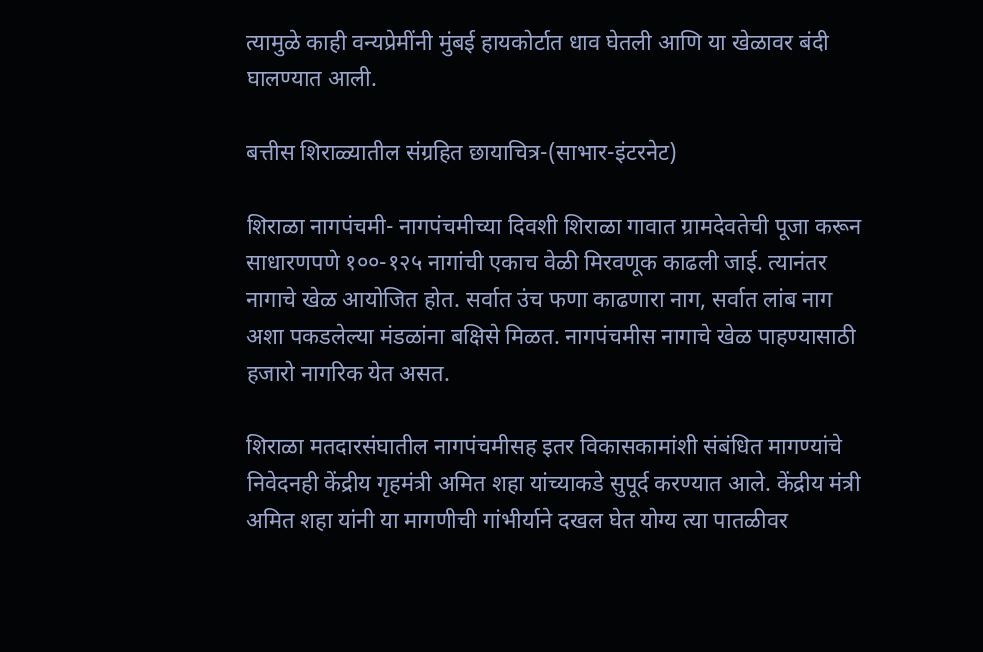त्यामुळे काही वन्यप्रेमींनी मुंबई हायकोर्टात धाव घेतली आणि या खेळावर बंदी घालण्यात आली.

बत्तीस शिराळ्यातील संग्रहित छायाचित्र-(साभार-इंटरनेट)

शिराळा नागपंचमी- नागपंचमीच्या दिवशी शिराळा गावात ग्रामदेवतेची पूजा करून साधारणपणे १००-१२५ नागांची एकाच वेळी मिरवणूक काढली जाई. त्यानंतर नागाचे खेळ आयोजित होत. सर्वात उंच फणा काढणारा नाग, सर्वात लांब नाग अशा पकडलेल्या मंडळांना बक्षिसे मिळत. नागपंचमीस नागाचे खेळ पाहण्यासाठी हजारो नागरिक येत असत.

शिराळा मतदारसंघातील नागपंचमीसह इतर विकासकामांशी संबंधित मागण्यांचे निवेदनही केंद्रीय गृहमंत्री अमित शहा यांच्याकडे सुपूर्द करण्यात आले. केंद्रीय मंत्री अमित शहा यांनी या मागणीची गांभीर्याने दखल घेत योग्य त्या पातळीवर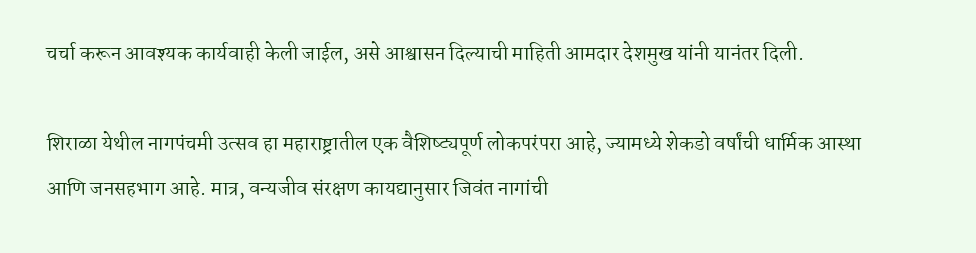चर्चा करून आवश्यक कार्यवाही केली जाईल, असे आश्वासन दिल्याची माहिती आमदार देशमुख यांनी यानंतर दिली.

शिराळा येथील नागपंचमी उत्सव हा महाराष्ट्रातील एक वैशिष्ट्यपूर्ण लोकपरंपरा आहे, ज्यामध्ये शेकडो वर्षांची धार्मिक आस्था आणि जनसहभाग आहे. मात्र, वन्यजीव संरक्षण कायद्यानुसार जिवंत नागांची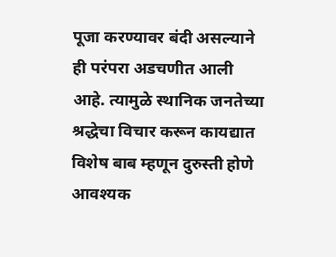पूजा करण्यावर बंदी असल्याने ही परंपरा अडचणीत आली आहे. त्यामुळे स्थानिक जनतेच्या श्रद्धेचा विचार करून कायद्यात विशेष बाब म्हणून दुरुस्ती होणे आवश्यक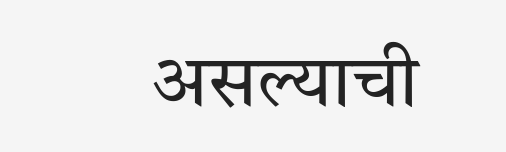असल्याची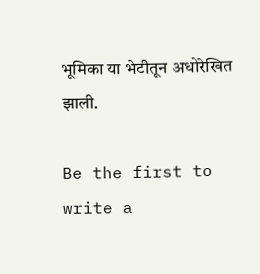भूमिका या भेटीतून अधोरेखित झाली.

Be the first to write a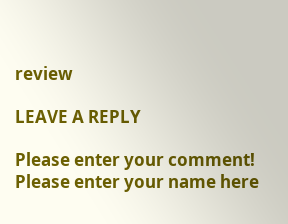review

LEAVE A REPLY

Please enter your comment!
Please enter your name here